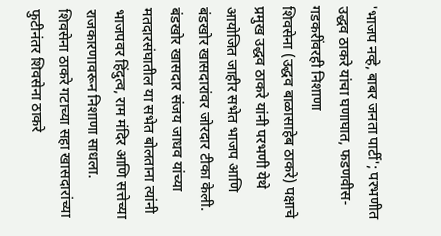'भाजप नव्हे, बाबर जनता पार्टी'; परभणीत उद्धव ठाकरे यांचा घणाघात, फडणवीस-गडकरींवरही निशाणा
शिवसेना (उद्धव बाळासाहेब ठाकरे) पक्षाचे प्रमुख उद्धव ठाकरे यांनी परभणी येथे आयोजित जाहीर सभेत भाजप आणि बंडखोर खासदारांवर जोरदार टीका केली. बंडखोर खासदार संजय जाधव यांच्या मतदारसंघातील या सभेत बोलताना त्यांनी भाजपवर हिंदुत्व, राम मंदिर आणि सत्तेच्या राजकारणावरून निशाणा साधला.
शिवसेना ठाकरे गटाच्या सहा खासदारांच्या फुटीनंतर शिवसेना ठाकरे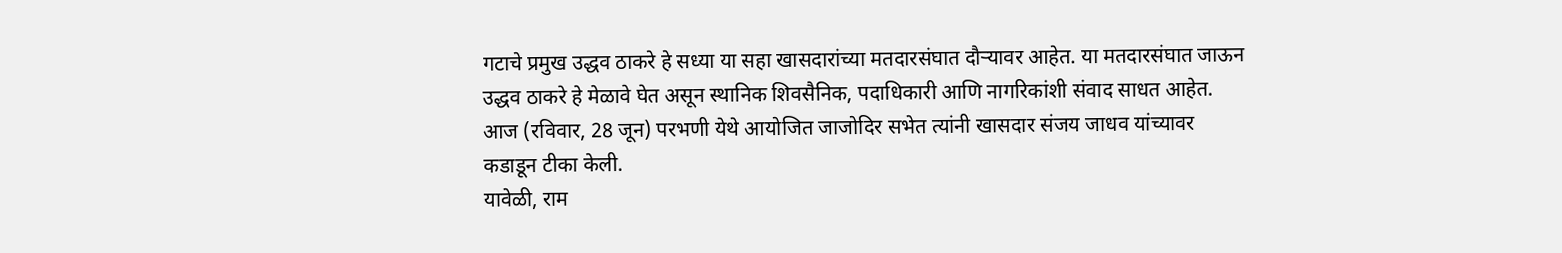गटाचे प्रमुख उद्धव ठाकरे हे सध्या या सहा खासदारांच्या मतदारसंघात दौऱ्यावर आहेत. या मतदारसंघात जाऊन उद्धव ठाकरे हे मेळावे घेत असून स्थानिक शिवसैनिक, पदाधिकारी आणि नागरिकांशी संवाद साधत आहेत. आज (रविवार, 28 जून) परभणी येथे आयोजित जाजोदिर सभेत त्यांनी खासदार संजय जाधव यांच्यावर कडाडून टीका केली.
यावेळी, राम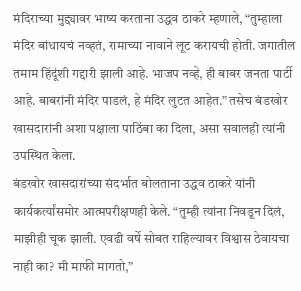मंदिराच्या मुद्द्यावर भाष्य करताना उद्धव ठाकरे म्हणाले, “तुम्हाला मंदिर बांधायचं नव्हतं, रामाच्या नावाने लूट करायची होती. जगातील तमाम हिंदूंशी गद्दारी झाली आहे. भाजप नव्हे, ही बाबर जनता पार्टी आहे. बाबरांनी मंदिर पाडलं, हे मंदिर लुटत आहेत.” तसेच बंडखोर खासदारांनी अशा पक्षाला पाठिंबा का दिला, असा सवालही त्यांनी उपस्थित केला.
बंडखोर खासदारांच्या संदर्भात बोलताना उद्धव ठाकरे यांनी कार्यकर्त्यांसमोर आत्मपरीक्षणही केले. “तुम्ही त्यांना निवडून दिलं, माझीही चूक झाली. एवढी वर्षे सोबत राहिल्यावर विश्वास ठेवायचा नाही का? मी माफी मागतो,”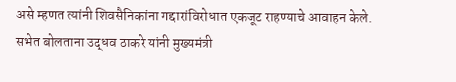असे म्हणत त्यांनी शिवसैनिकांना गद्दारांविरोधात एकजूट राहण्याचे आवाहन केले.
सभेत बोलताना उद्धव ठाकरे यांनी मुख्यमंत्री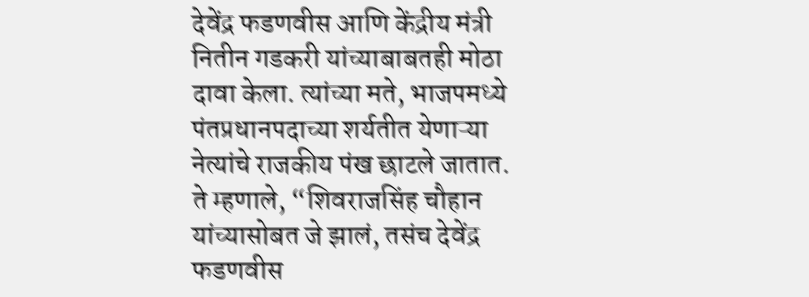देवेंद्र फडणवीस आणि केंद्रीय मंत्री नितीन गडकरी यांच्याबाबतही मोठा दावा केला. त्यांच्या मते, भाजपमध्ये पंतप्रधानपदाच्या शर्यतीत येणाऱ्या नेत्यांचे राजकीय पंख छाटले जातात.
ते म्हणाले, “शिवराजसिंह चौहान यांच्यासोबत जे झालं, तसंच देवेंद्र फडणवीस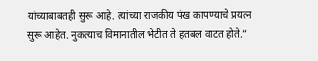यांच्याबाबतही सुरू आहे. त्यांच्या राजकीय पंख कापण्याचे प्रयत्न सुरू आहेत. नुकत्याच विमानातील भेटीत ते हतबल वाटत होते.”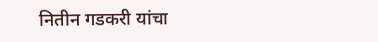नितीन गडकरी यांचा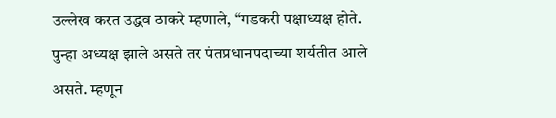उल्लेख करत उद्धव ठाकरे म्हणाले, “गडकरी पक्षाध्यक्ष होते. पुन्हा अध्यक्ष झाले असते तर पंतप्रधानपदाच्या शर्यतीत आले असते. म्हणून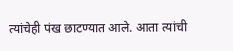त्यांचेही पंख छाटण्यात आले. आता त्यांची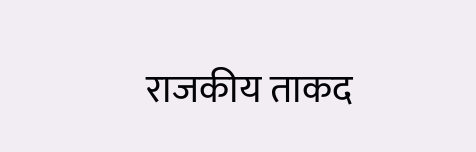राजकीय ताकद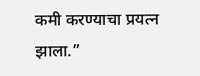कमी करण्याचा प्रयत्न झाला.”